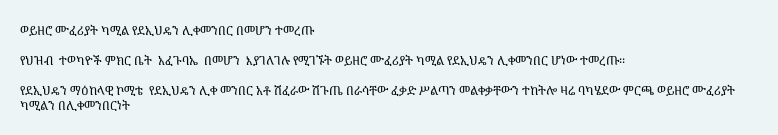ወይዘሮ ሙፈሪያት ካሚል የደኢህዴን ሊቀመንበር በመሆን ተመረጡ

የህዝብ  ተወካዮች ምክር ቤት  አፈጉባኤ  በመሆን  እያገለገሉ የሚገኙት ወይዘሮ ሙፈሪያት ካሚል የደኢህዴን ሊቀመንበር ሆነው ተመረጡ፡፡

የደኢህዴን ማዕከላዊ ኮሚቴ  የደኢህዴን ሊቀ መንበር አቶ ሽፈራው ሽጉጤ በራሳቸው ፈቃድ ሥልጣን መልቀቃቸውን ተከትሎ ዛሬ ባካሄደው ምርጫ ወይዘሮ ሙፈሪያት ካሚልን በሊቀመንበርነት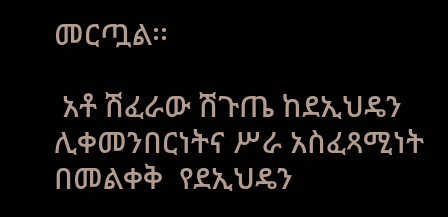መርጧል፡፡

 አቶ ሽፈራው ሽጉጤ ከደኢህዴን ሊቀመንበርነትና ሥራ አስፈጻሚነት በመልቀቅ  የደኢህዴን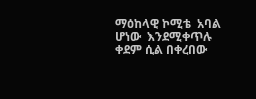ማዕከላዊ ኮሚቴ  አባል ሆነው  እንደሚቀጥሉ  ቀደም ሲል በቀረበው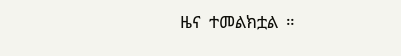ዜና  ተመልክቷል  ።